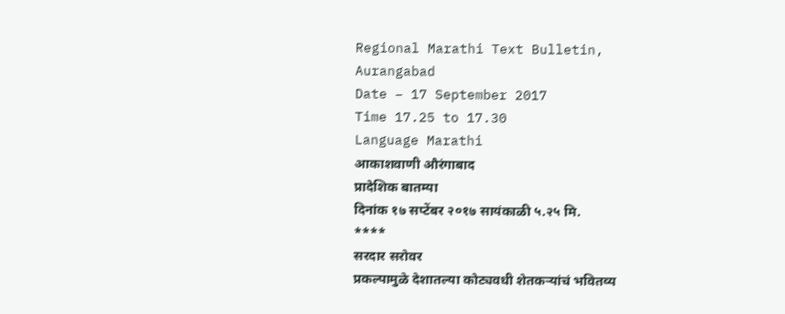Regional Marathi Text Bulletin,
Aurangabad
Date – 17 September 2017
Time 17.25 to 17.30
Language Marathi
आकाशवाणी औरंगाबाद
प्रादेशिक बातम्या
दिनांक १७ सप्टेंबर २०१७ सायंकाळी ५.२५ मि.
****
सरदार सरोवर
प्रकल्पामुळे देशातल्या कोट्यवधी शेतकऱ्यांचं भवितव्य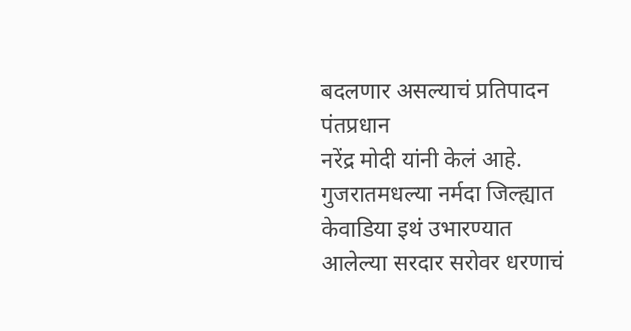बदलणार असल्याचं प्रतिपादन पंतप्रधान
नरेंद्र मोदी यांनी केलं आहे. गुजरातमधल्या नर्मदा जिल्ह्यात केवाडिया इथं उभारण्यात
आलेल्या सरदार सरोवर धरणाचं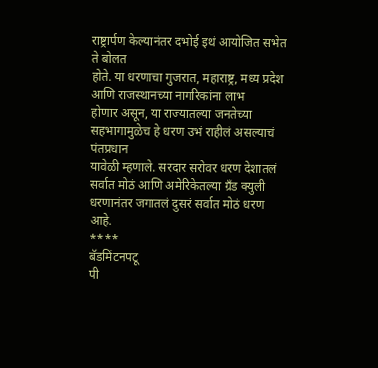राष्ट्रार्पण केल्यानंतर दभोई इथं आयोजित सभेत ते बोलत
होते. या धरणाचा गुजरात, महाराष्ट्र, मध्य प्रदेश आणि राजस्थानच्या नागरिकांना लाभ
होणार असून, या राज्यातल्या जनतेच्या सहभागामुळेच हे धरण उभं राहीलं असल्याचं पंतप्रधान
यावेळी म्हणाले. सरदार सरोवर धरण देशातलं सर्वात मोठं आणि अमेरिकेतल्या ग्रँड क्युली
धरणानंतर जगातलं दुसरं सर्वात मोठं धरण आहे.
****
बॅडमिंटनपटू
पी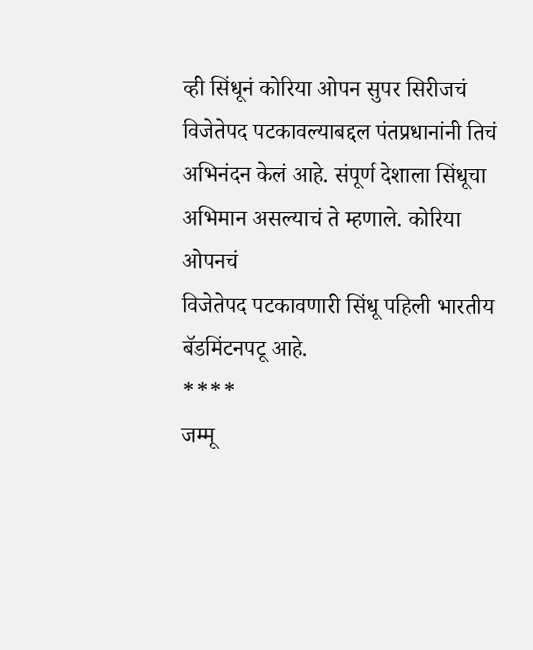व्ही सिंधूनं कोरिया ओपन सुपर सिरीजचं विजेतेपद पटकावल्याबद्दल पंतप्रधानांनी तिचं
अभिनंदन केलं आहे. संपूर्ण देशाला सिंधूचा अभिमान असल्याचं ते म्हणाले. कोरिया ओपनचं
विजेतेपद पटकावणारी सिंधू पहिली भारतीय बॅडमिंटनपटू आहे.
****
जम्मू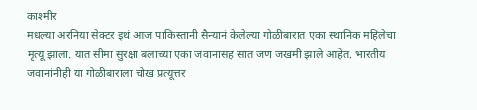काश्मीर
मधल्या अरनिया सेक्टर इथं आज पाकिस्तानी सैन्यानं केलेल्या गोळीबारात एका स्थानिक महिलेचा
मृत्यू झाला. यात सीमा सुरक्षा बलाच्या एका जवानासह सात जण जखमी झाले आहेत. भारतीय
जवानांनीही या गोळीबाराला चोख प्रत्यूत्तर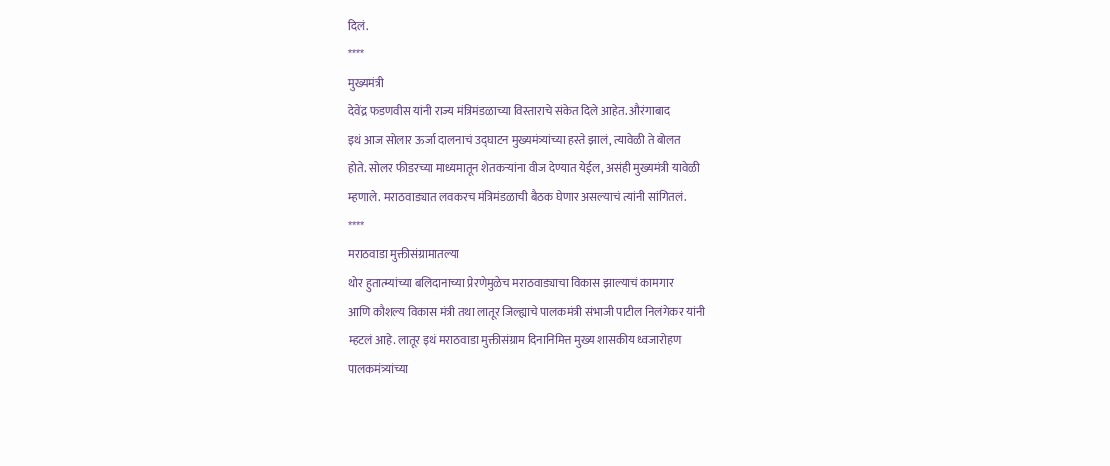दिलं.
****
मुख्यमंत्री
देवेंद्र फडणवीस यांनी राज्य मंत्रिमंडळाच्या विस्ताराचे संकेत दिले आहेत. औरंगाबाद
इथं आज सोलार ऊर्जा दालनाचं उद्घाटन मुख्यमंत्र्यांच्या हस्ते झालं, त्यावेळी ते बोलत
होते. सोलर फीडरच्या माध्यमातून शेतकऱ्यांना वीज देण्यात येईल, असंही मुख्यमंत्री यावेळी
म्हणाले. मराठवाड्यात लवकरच मंत्रिमंडळाची बैठक घेणार असल्याचं त्यांनी सांगितलं.
****
मराठवाडा मुक्तीसंग्रामातल्या
थोर हुतात्म्यांच्या बलिदानाच्या प्रेरणेमुळेच मराठवाड्याचा विकास झाल्याचं कामगार
आणि कौशल्य विकास मंत्री तथा लातूर जिल्ह्याचे पालकमंत्री संभाजी पाटील निलंगेकर यांनी
म्हटलं आहे. लातूर इथं मराठवाडा मुक्तीसंग्राम दिनानिमित्त मुख्य शासकीय ध्वजारोहण
पालकमंत्र्यांच्या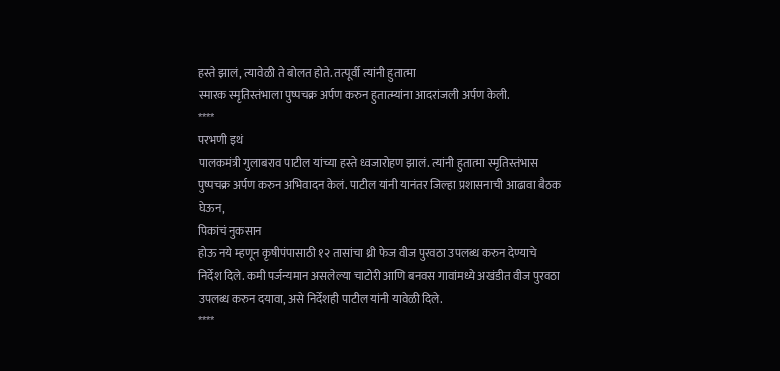हस्ते झालं, त्यावेळी ते बोलत होते. तत्पूर्वी त्यांनी हुतात्मा
स्मारक स्मृतिस्तंभाला पुष्पचक्र अर्पण करुन हुतात्म्यांना आदरांजली अर्पण केली.
****
परभणी इथं
पालकमंत्री गुलाबराव पाटील यांच्या हस्ते ध्वजारोहण झालं. त्यांनी हुतात्मा स्मृतिस्तंभास
पुष्पचक्र अर्पण करुन अभिवादन केलं. पाटील यांनी यानंतर जिल्हा प्रशासनाची आढावा बैठक
घेऊन,
पिकांचं नुकसान
होऊ नये म्हणून कृषीपंपासाठी १२ तासांचा थ्री फेज वीज पुरवठा उपलब्ध करुन देण्याचे
निर्देश दिले. कमी पर्जन्यमान असलेल्या चाटोरी आणि बनवस गावांमध्ये अखंडीत वीज पुरवठा
उपलब्ध करुन दयावा, असे निर्देशही पाटील यांनी यावेळी दिले.
****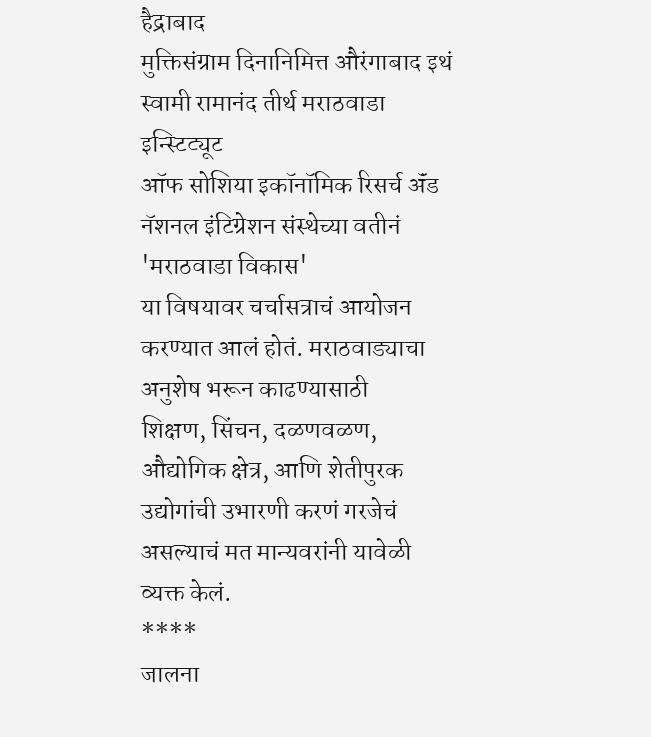हैद्राबाद
मुक्तिसंग्राम दिनानिमित्त औरंगाबाद इथं स्वामी रामानंद तीर्थ मराठवाडा इन्स्टिट्यूट
ऑफ सोशिया इकॉनॉमिक रिसर्च ॲंड नॅशनल इंटिग्रेशन संस्थेच्या वतीनं 'मराठवाडा विकास'
या विषयावर चर्चासत्राचं आयोजन करण्यात आलं होतं. मराठवाड्याचा अनुशेष भरून काढण्यासाठी
शिक्षण, सिंचन, दळणवळण, औद्योगिक क्षेत्र, आणि शेतीपुरक उद्योगांची उभारणी करणं गरजेचं
असल्याचं मत मान्यवरांनी यावेळी व्यक्त केलं.
****
जालना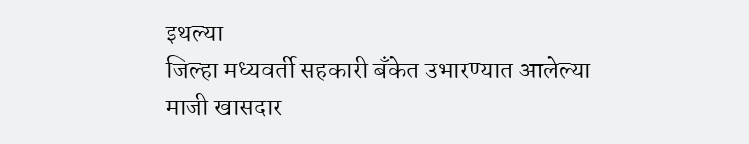इथल्या
जिल्हा मध्यवर्ती सहकारी बँकेत उभारण्यात आलेल्या माजी खासदार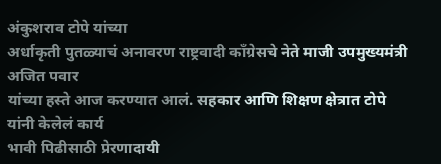अंकुशराव टोपे यांच्या
अर्धाकृती पुतळ्याचं अनावरण राष्ट्रवादी काँग्रेसचे नेते माजी उपमुख्यमंत्री अजित पवार
यांच्या हस्ते आज करण्यात आलं. सहकार आणि शिक्षण क्षेत्रात टोपे यांनी केलेलं कार्य
भावी पिढीसाठी प्रेरणादायी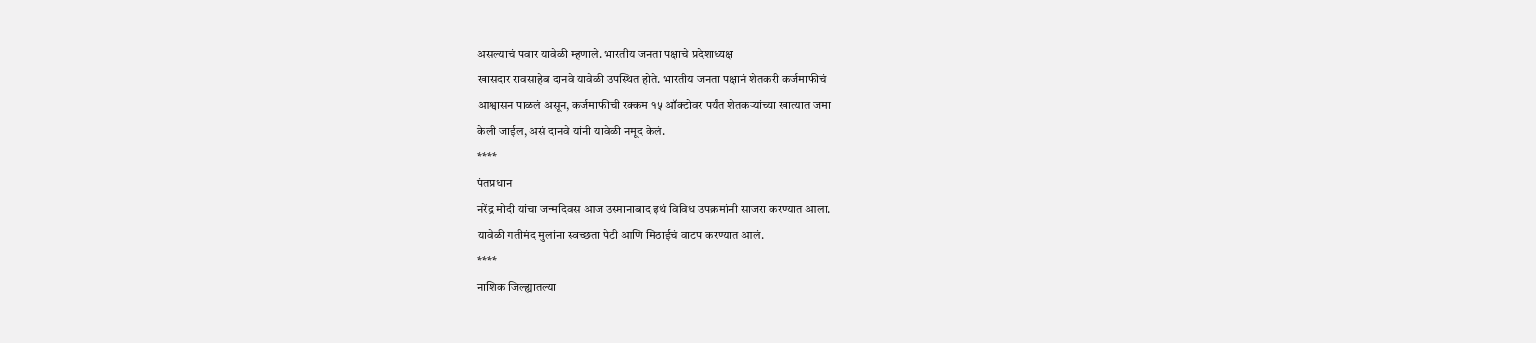असल्याचं पवार यावेळी म्हणाले. भारतीय जनता पक्षाचे प्रदेशाध्यक्ष
खासदार रावसाहेब दानवे यावेळी उपस्थित होते. भारतीय जनता पक्षानं शेतकरी कर्जमाफीचं
आश्वासन पाळलं असून, कर्जमाफीची रक्कम १५ ऑक्टोवर पर्यंत शेतकऱ्यांच्या खात्यात जमा
केली जाईल, असं दानवे यांनी यावेळी नमूद केलं.
****
पंतप्रधान
नरेंद्र मोदी यांचा जन्मदिवस आज उस्मानाबाद इथं विविध उपक्रमांनी साजरा करण्यात आला.
यावेळी गतीमंद मुलांना स्वच्छता पेटी आणि मिठाईचं वाटप करण्यात आलं.
****
नाशिक जिल्ह्यातल्या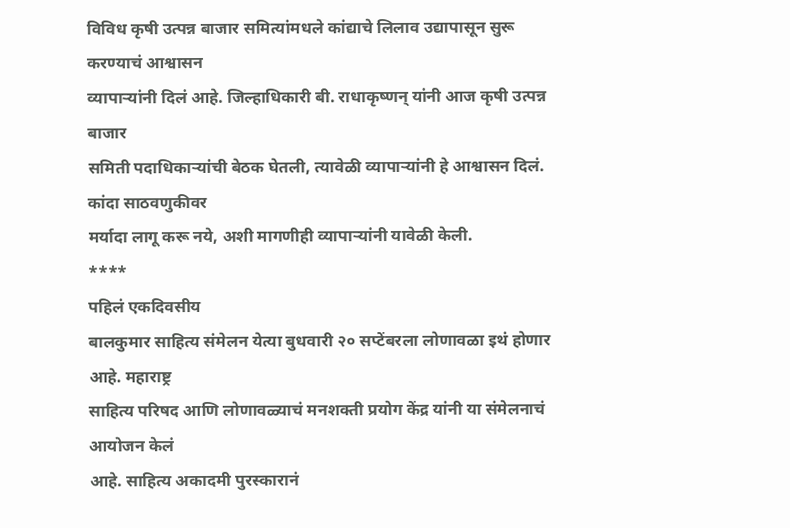विविध कृषी उत्पन्न बाजार समित्यांमधले कांद्याचे लिलाव उद्यापासून सुरू करण्याचं आश्वासन
व्यापाऱ्यांनी दिलं आहे. जिल्हाधिकारी बी. राधाकृष्णन् यांनी आज कृषी उत्पन्न बाजार
समिती पदाधिकाऱ्यांची बेठक घेतली, त्यावेळी व्यापाऱ्यांनी हे आश्वासन दिलं. कांदा साठवणुकीवर
मर्यादा लागू करू नये, अशी मागणीही व्यापाऱ्यांनी यावेळी केली.
****
पहिलं एकदिवसीय
बालकुमार साहित्य संमेलन येत्या बुधवारी २० सप्टेंबरला लोणावळा इथं होणार आहे. महाराष्ट्र
साहित्य परिषद आणि लोणावळ्याचं मनशक्ती प्रयोग केंद्र यांनी या संमेलनाचं आयोजन केलं
आहे. साहित्य अकादमी पुरस्कारानं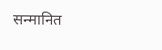सन्मानित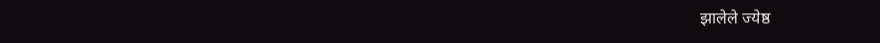झालेले ज्येष्ठ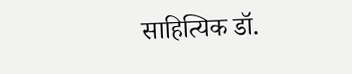साहित्यिक डॉ.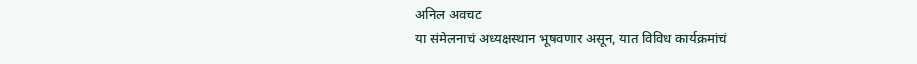अनिल अवचट
या संमेलनाचं अध्यक्षस्थान भूषवणार असून, यात विविध कार्यक्रमांचं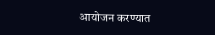आयोजन करण्यात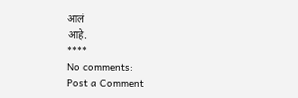आलं
आहे.
****
No comments:
Post a Comment